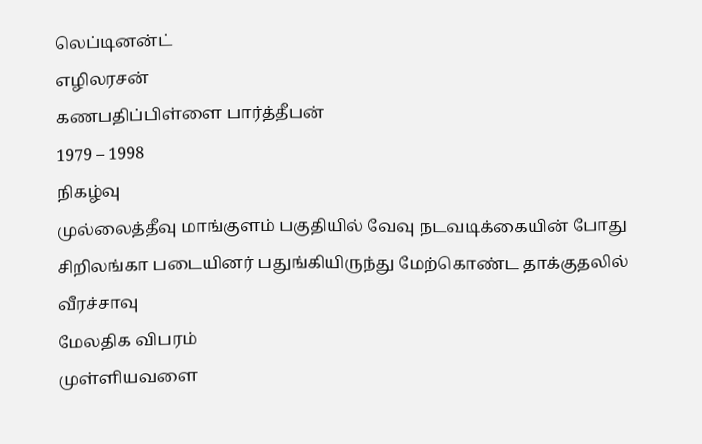லெப்டினன்ட்
எழிலரசன்
கணபதிப்பிள்ளை பார்த்தீபன்
1979 – 1998
நிகழ்வு
முல்லைத்தீவு மாங்குளம் பகுதியில் வேவு நடவடிக்கையின் போது சிறிலங்கா படையினர் பதுங்கியிருந்து மேற்கொண்ட தாக்குதலில் வீரச்சாவு
மேலதிக விபரம்
முள்ளியவளை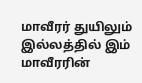மாவீரர் துயிலும் இல்லத்தில் இம் மாவீரரின்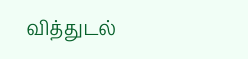வித்துடல்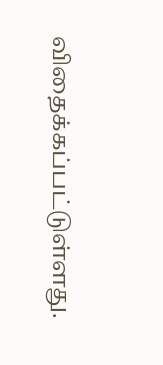விதைக்கப்பட்டுள்ளது.